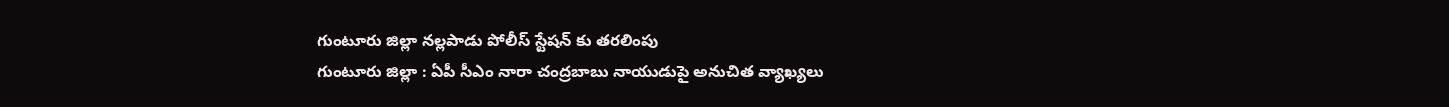గుంటూరు జిల్లా నల్లపాడు పోలీస్ స్టేషన్ కు తరలింపు
గుంటూరు జిల్లా : ఏపీ సీఎం నారా చంద్రబాబు నాయుడుపై అనుచిత వ్యాఖ్యలు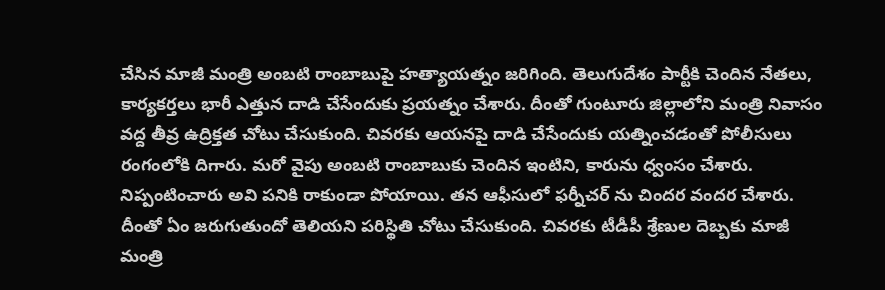చేసిన మాజీ మంత్రి అంబటి రాంబాబుపై హత్యాయత్నం జరిగింది. తెలుగుదేశం పార్టీకి చెందిన నేతలు, కార్యకర్తలు భారీ ఎత్తున దాడి చేసేందుకు ప్రయత్నం చేశారు. దీంతో గుంటూరు జిల్లాలోని మంత్రి నివాసం వద్ద తీవ్ర ఉద్రిక్తత చోటు చేసుకుంది. చివరకు ఆయనపై దాడి చేసేందుకు యత్నించడంతో పోలీసులు రంగంలోకి దిగారు. మరో వైపు అంబటి రాంబాబుకు చెందిన ఇంటిని, కారును ధ్వంసం చేశారు. నిప్పంటించారు అవి పనికి రాకుండా పోయాయి. తన ఆఫీసులో ఫర్నీచర్ ను చిందర వందర చేశారు.
దీంతో ఏం జరుగుతుందో తెలియని పరిస్థితి చోటు చేసుకుంది. చివరకు టీడీపీ శ్రేణుల దెబ్బకు మాజీ మంత్రి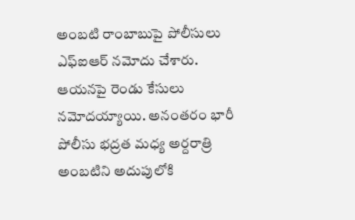అంబటి రాంబాబుపై పోలీసులు ఎఫ్ఐఆర్ నమోదు చేశారు. ఆయనపై రెండు కేసులు నమోదయ్యాయి. అనంతరం భారీ పోలీసు భద్రత మధ్య అర్దరాత్రి అంబటిని అదుపులోకి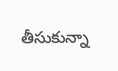తీసుకున్నా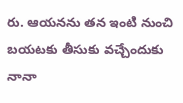రు. ఆయనను తన ఇంటి నుంచి బయటకు తీసుకు వచ్చేందుకు నానా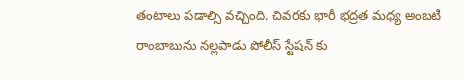తంటాలు పడాల్సి వచ్చింది. చివరకు భారీ భద్రత మధ్య అంబటి రాంబాబును నల్లపాడు పోలీస్ స్టేషన్ కు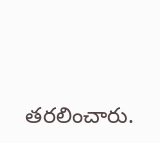తరలించారు.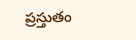ప్రస్తుతం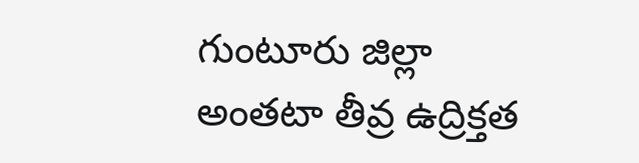గుంటూరు జిల్లా అంతటా తీవ్ర ఉద్రిక్తత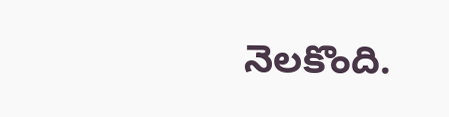నెలకొంది.